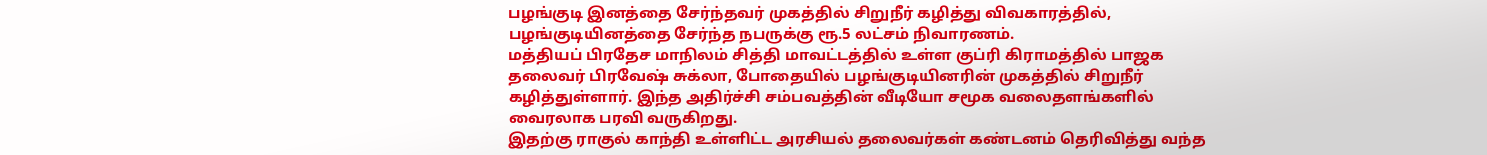பழங்குடி இனத்தை சேர்ந்தவர் முகத்தில் சிறுநீர் கழித்து விவகாரத்தில், பழங்குடியினத்தை சேர்ந்த நபருக்கு ரூ.5 லட்சம் நிவாரணம்.
மத்தியப் பிரதேச மாநிலம் சித்தி மாவட்டத்தில் உள்ள குப்ரி கிராமத்தில் பாஜக தலைவர் பிரவேஷ் சுக்லா, போதையில் பழங்குடியினரின் முகத்தில் சிறுநீர் கழித்துள்ளார். இந்த அதிர்ச்சி சம்பவத்தின் வீடியோ சமூக வலைதளங்களில் வைரலாக பரவி வருகிறது.
இதற்கு ராகுல் காந்தி உள்ளிட்ட அரசியல் தலைவர்கள் கண்டனம் தெரிவித்து வந்த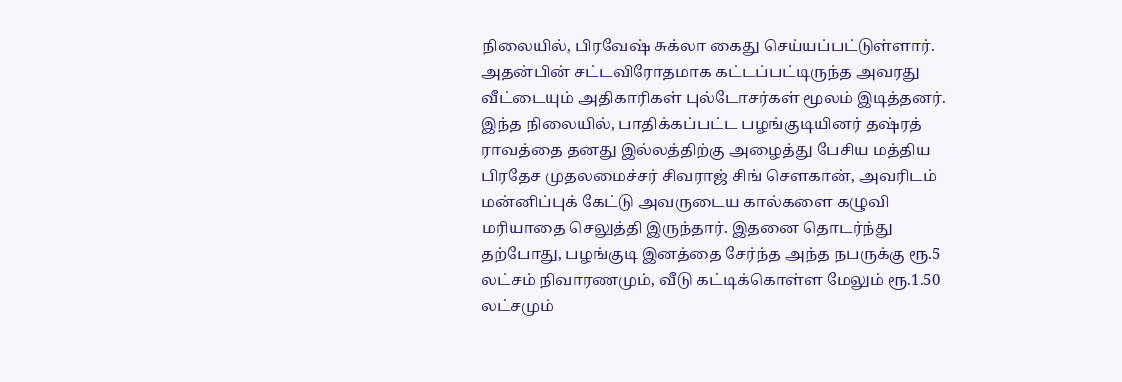நிலையில், பிரவேஷ் சுக்லா கைது செய்யப்பட்டுள்ளார். அதன்பின் சட்டவிரோதமாக கட்டப்பட்டிருந்த அவரது வீட்டையும் அதிகாரிகள் புல்டோசர்கள் மூலம் இடித்தனர்.
இந்த நிலையில், பாதிக்கப்பட்ட பழங்குடியினர் தஷ்ரத் ராவத்தை தனது இல்லத்திற்கு அழைத்து பேசிய மத்திய பிரதேச முதலமைச்சர் சிவராஜ் சிங் சௌகான், அவரிடம் மன்னிப்புக் கேட்டு அவருடைய கால்களை கழுவி மரியாதை செலுத்தி இருந்தார். இதனை தொடர்ந்து தற்போது, பழங்குடி இனத்தை சேர்ந்த அந்த நபருக்கு ரூ.5 லட்சம் நிவாரணமும், வீடு கட்டிக்கொள்ள மேலும் ரூ.1.50 லட்சமும்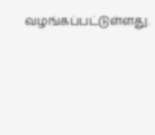வழங்கப்பட்டுள்ளது.